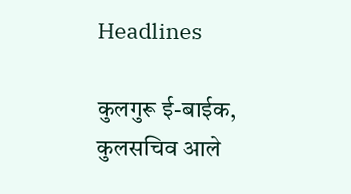Headlines

कुलगुरू ई-बाईक, कुलसचिव आले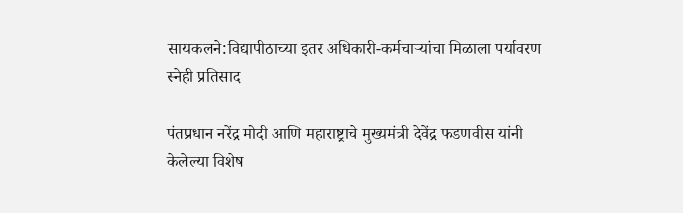सायकलने:विद्यापीठाच्या इतर अधिकारी-कर्मचाऱ्यांचा मिळाला पर्यावरण स्नेही प्रतिसाद

पंतप्रधान नरेंद्र मोदी आणि महाराष्ट्राचे मुख्यमंत्री देवेंद्र फडणवीस यांनी केलेल्या विशेष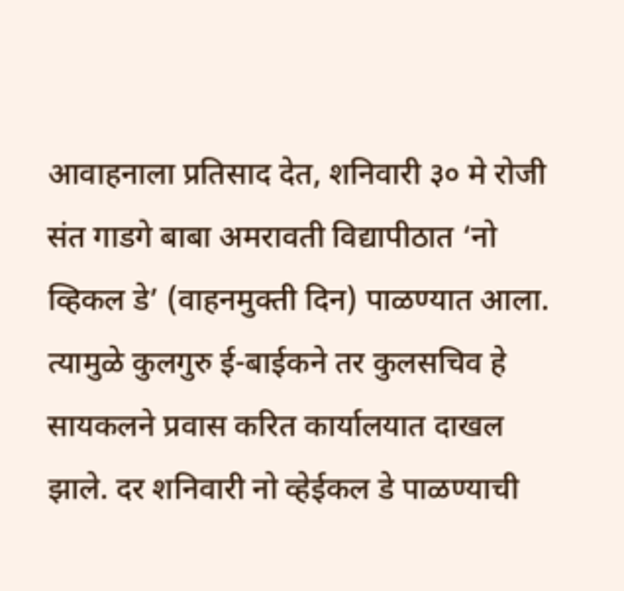आवाहनाला प्रतिसाद देत, शनिवारी ३० मे रोजी संत गाडगे बाबा अमरावती विद्यापीठात ‘नो व्हिकल डे’ (वाहनमुक्ती दिन) पाळण्यात आला. त्यामुळे कुलगुरु ई-बाईकने तर कुलसचिव हे सायकलने प्रवास करित कार्यालयात दाखल झाले. दर शनिवारी नो व्हेईकल डे पाळण्याची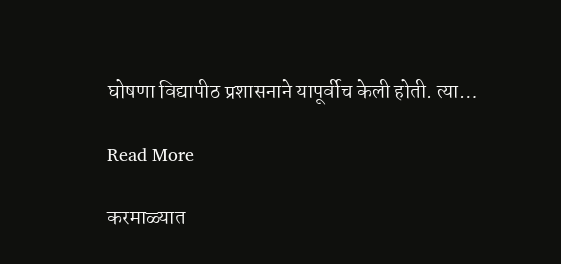घोषणा विद्यापीठ प्रशासनाने यापूर्वीच केली होती. त्या…

Read More

करमाळ्यात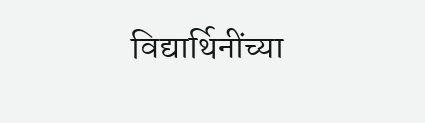विद्यार्थिनींच्या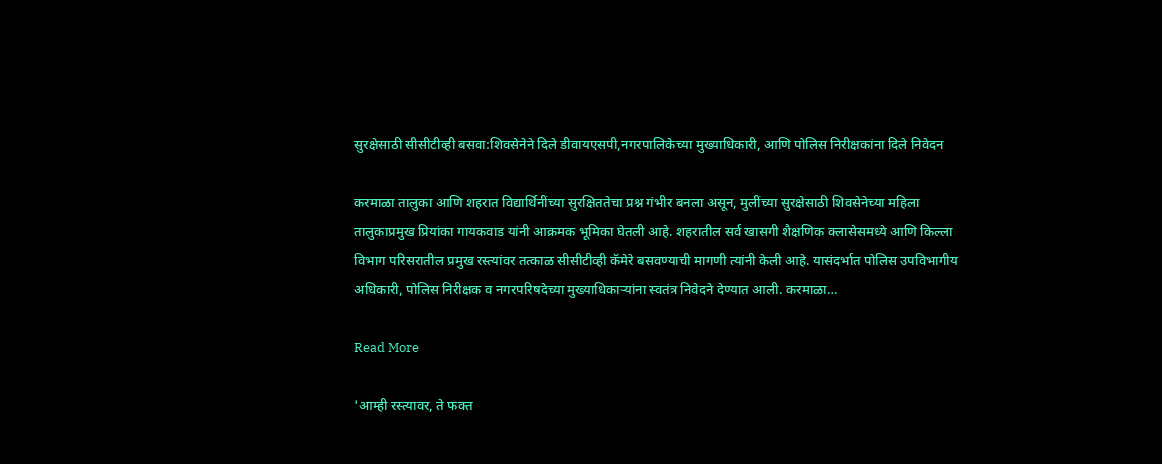सुरक्षेसाठी सीसीटीव्ही बसवा:शिवसेनेने दिले डीवायएसपी,नगरपालिकेच्या मुख्याधिकारी, आणि पोलिस निरीक्षकांना दिले निवेदन

करमाळा तालुका आणि शहरात विद्यार्थिनींच्या सुरक्षिततेचा प्रश्न गंभीर बनला असून, मुलींच्या सुरक्षेसाठी शिवसेनेच्या महिला तालुकाप्रमुख प्रियांका गायकवाड यांनी आक्रमक भूमिका घेतली आहे. शहरातील सर्व खासगी शैक्षणिक क्लासेसमध्ये आणि किल्ला विभाग परिसरातील प्रमुख रस्त्यांवर तत्काळ सीसीटीव्ही कॅमेरे बसवण्याची मागणी त्यांनी केली आहे. यासंदर्भात पोलिस उपविभागीय अधिकारी, पोलिस निरीक्षक व नगरपरिषदेच्या मुख्याधिकाऱ्यांना स्वतंत्र निवेदने देण्यात आली. करमाळा…

Read More

'आम्ही रस्त्यावर, ते फक्त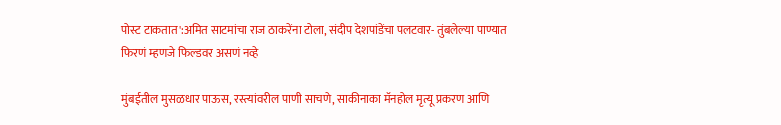पोस्ट टाकतात':अमित साटमांचा राज ठाकरेंना टोला, संदीप देशपांडेंचा पलटवार- तुंबलेल्या पाण्यात फिरणं म्हणजे फिल्डवर असणं नव्हे

मुंबईतील मुसळधार पाऊस, रस्त्यांवरील पाणी साचणे, साकीनाका मॅनहोल मृत्यू प्रकरण आणि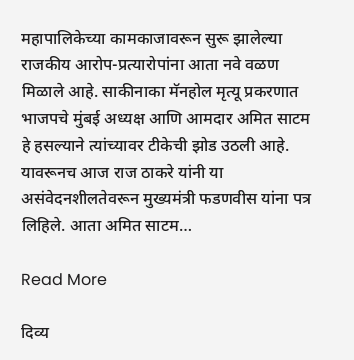महापालिकेच्या कामकाजावरून सुरू झालेल्या राजकीय आरोप-प्रत्यारोपांना आता नवे वळण मिळाले आहे. साकीनाका मॅनहोल मृत्यू प्रकरणात भाजपचे मुंबई अध्यक्ष आणि आमदार अमित साटम हे हसल्याने त्यांच्यावर टीकेची झोड उठली आहे. यावरूनच आज राज ठाकरे यांनी या असंवेदनशीलतेवरून मुख्यमंत्री फडणवीस यांना पत्र लिहिले. आता अमित साटम…

Read More

दिव्य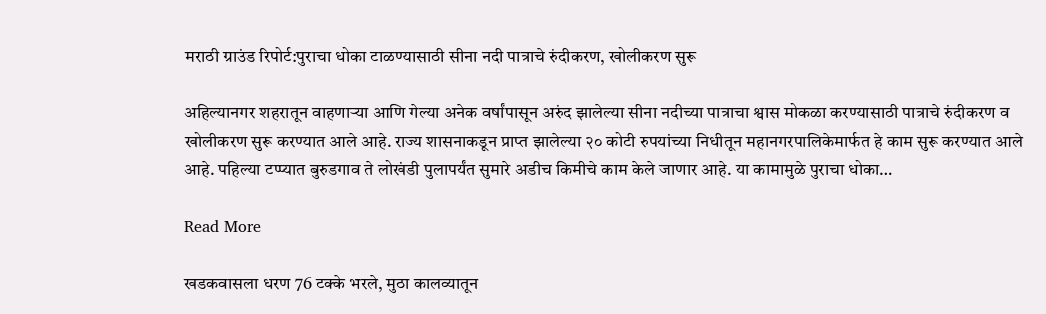मराठी ग्राउंड रिपोर्ट:पुराचा धोका टाळण्यासाठी सीना नदी पात्राचे रुंदीकरण, खोलीकरण सुरू

अहिल्यानगर शहरातून वाहणाऱ्या आणि गेल्या अनेक वर्षांपासून अरुंद झालेल्या सीना नदीच्या पात्राचा श्वास मोकळा करण्यासाठी पात्राचे रुंदीकरण व खोलीकरण सुरू करण्यात आले आहे. राज्य शासनाकडून प्राप्त झालेल्या २० कोटी रुपयांच्या निधीतून महानगरपालिकेमार्फत हे काम सुरू करण्यात आले आहे. पहिल्या टप्प्यात बुरुडगाव ते लोखंडी पुलापर्यंत सुमारे अडीच किमीचे काम केले जाणार आहे. या कामामुळे पुराचा धोका…

Read More

खडकवासला धरण 76 टक्के भरले, मुठा कालव्यातून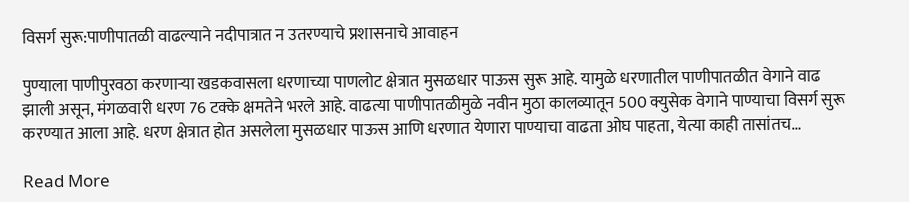विसर्ग सुरू:पाणीपातळी वाढल्याने नदीपात्रात न उतरण्याचे प्रशासनाचे आवाहन

पुण्याला पाणीपुरवठा करणाऱ्या खडकवासला धरणाच्या पाणलोट क्षेत्रात मुसळधार पाऊस सुरू आहे. यामुळे धरणातील पाणीपातळीत वेगाने वाढ झाली असून, मंगळवारी धरण 76 टक्के क्षमतेने भरले आहे. वाढत्या पाणीपातळीमुळे नवीन मुठा कालव्यातून 500 क्युसेक वेगाने पाण्याचा विसर्ग सुरू करण्यात आला आहे. धरण क्षेत्रात होत असलेला मुसळधार पाऊस आणि धरणात येणारा पाण्याचा वाढता ओघ पाहता, येत्या काही तासांतच…

Read More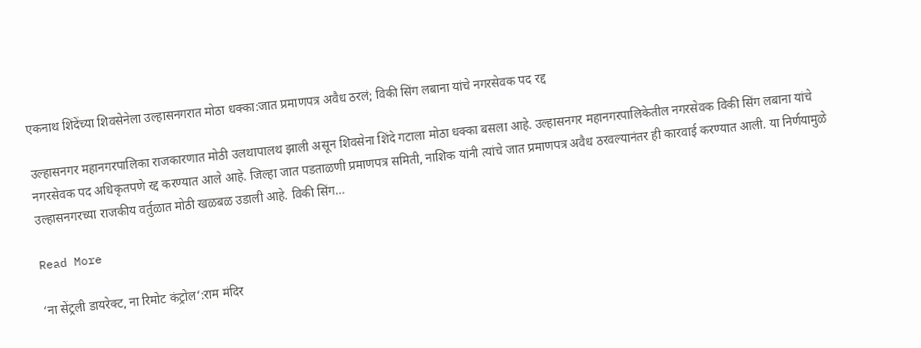एकनाथ शिंदेंच्या शिवसेनेला उल्हासनगरात मोठा धक्का:जात प्रमाणपत्र अवैध ठरलं; विकी सिंग लबाना यांचे नगरसेवक पद रद्द

उल्हासनगर महानगरपालिका राजकारणात मोठी उलथापालथ झाली असून शिवसेना शिंदे गटाला मोठा धक्का बसला आहे. उल्हासनगर महानगरपालिकेतील नगरसेवक विकी सिंग लबाना यांचे नगरसेवक पद अधिकृतपणे रद्द करण्यात आले आहे. जिल्हा जात पडताळणी प्रमाणपत्र समिती, नाशिक यांनी त्यांचे जात प्रमाणपत्र अवैध ठरवल्यानंतर ही कारवाई करण्यात आली. या निर्णयामुळे उल्हासनगरच्या राजकीय वर्तुळात मोठी खळबळ उडाली आहे. विकी सिंग…

Read More

‘ना सेंट्रली डायरेक्ट, ना रिमोट कंट्रोल’:राम मंदिर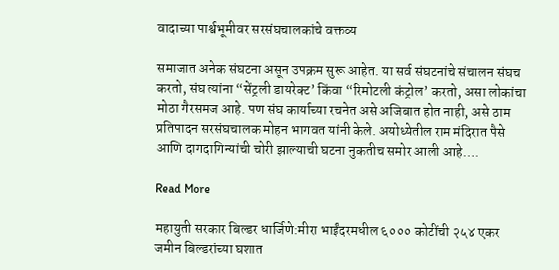वादाच्या पार्श्वभूमीवर सरसंघचालकांचे वक्तव्य

समाजात अनेक संघटना असून उपक्रम सुरू आहेत. या सर्व संघटनांचे संचालन संघच करतो, संघ त्यांना “सेंट्रली डायरेक्ट’ किंवा “रिमोटली कंट्रोल’ करतो, असा लोकांचा मोठा गैरसमज आहे. पण संघ कार्याच्या रचनेत असे अजिबात होत नाही, असे ठाम प्रतिपादन सरसंघचालक मोहन भागवत यांनी केले. अयोध्येतील राम मंदिरात पैसे आणि दागदागिन्यांची चोरी झाल्याची घटना नुकतीच समोर आली आहे….

Read More

महायुती सरकार बिल्डर धार्जिणे:मीरा भाईंदरमधील ६००० कोटींची २५४ एकर जमीन बिल्डरांच्या घशात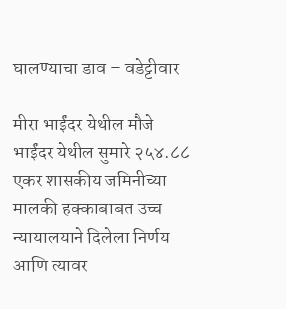घालण्याचा डाव – वडेट्टीवार

मीरा भाईंदर येथील मौजे भाईंदर येथील सुमारे २५४.८८ एकर शासकीय जमिनीच्या मालकी हक्काबाबत उच्च न्यायालयाने दिलेला निर्णय आणि त्यावर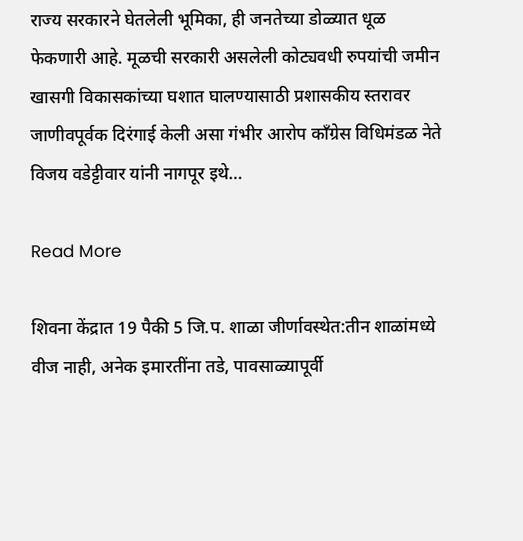राज्य सरकारने घेतलेली भूमिका, ही जनतेच्या डोळ्यात धूळ फेकणारी आहे. मूळची सरकारी असलेली कोट्यवधी रुपयांची जमीन खासगी विकासकांच्या घशात घालण्यासाठी प्रशासकीय स्तरावर जाणीवपूर्वक दिरंगाई केली असा गंभीर आरोप काँग्रेस विधिमंडळ नेते विजय वडेट्टीवार यांनी नागपूर इथे…

Read More

शिवना केंद्रात 19 पैकी 5 जि.प. शाळा जीर्णावस्थेत:तीन शाळांमध्ये वीज नाही, अनेक इमारतींना तडे, पावसाळ्यापूर्वी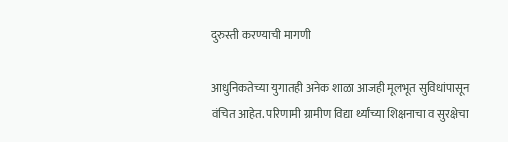दुरुस्ती करण्याची मागणी

आधुनिकतेच्या युगातही अनेक शाळा आजही मूलभूत सुविधांपासून वंचित आहेत. परिणामी ग्रामीण विद्या र्थ्यांच्या शिक्षनाचा व सुरक्षेचा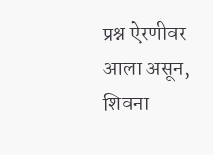प्रश्न ऐरणीवर आला असून, शिवना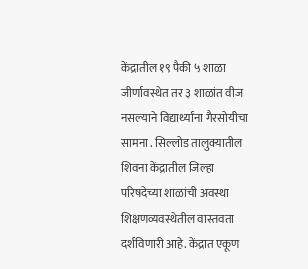केंद्रातील १९ पैकी ५ शाळा जीर्णावस्थेत तर ३ शाळांत वीज नसल्याने विद्यार्थ्यांना गैरसोयीचा सामना . सिल्लोड तालुक्यातील शिवना केंद्रातील जिल्हा परिषदेच्या शाळांची अवस्था शिक्षणव्यवस्थेतील वास्तवता दर्शविणारी आहे. केंद्रात एकूण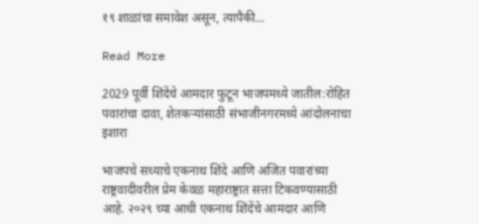१९ शाळांचा समावेश असून, त्यापैकी…

Read More

2029 पूर्वी शिंदेंचे आमदार फुटून भाजपमध्ये जातील:रोहित पवारांचा दावा, शेतकऱ्यांसाठी संभाजीनगरमध्ये आंदोलनाचा इशारा

भाजपचे सध्याचे एकनाथ शिंदे आणि अजित पवारांच्या राष्ट्रवादीवरील प्रेम केवळ महाराष्ट्रात सत्ता टिकवण्यासाठी आहे. २०२९ च्या आधी एकनाथ शिंदेंचे आमदार आणि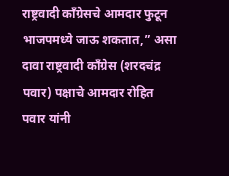राष्ट्रवादी काँग्रेसचे आमदार फुटून भाजपमध्ये जाऊ शकतात,” असा दावा राष्ट्रवादी काँग्रेस (शरदचंद्र पवार) पक्षाचे आमदार रोहित पवार यांनी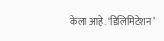केला आहे. ‘डिलिमिटेशन’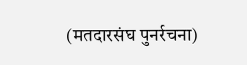(मतदारसंघ पुनर्रचना)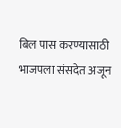बिल पास करण्यासाठी भाजपला संसदेत अजून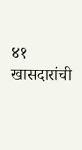४१ खासदारांची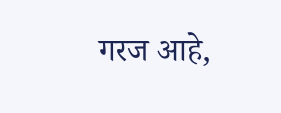गरज आहे,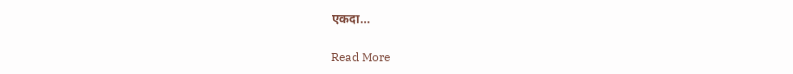एकदा…

Read More